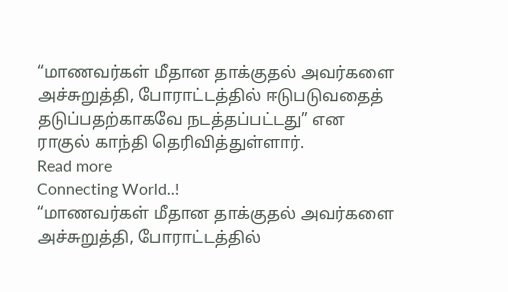“மாணவர்கள் மீதான தாக்குதல் அவர்களை அச்சுறுத்தி, போராட்டத்தில் ஈடுபடுவதைத் தடுப்பதற்காகவே நடத்தப்பட்டது” என ராகுல் காந்தி தெரிவித்துள்ளார்.
Read more
Connecting World..!
“மாணவர்கள் மீதான தாக்குதல் அவர்களை அச்சுறுத்தி, போராட்டத்தில்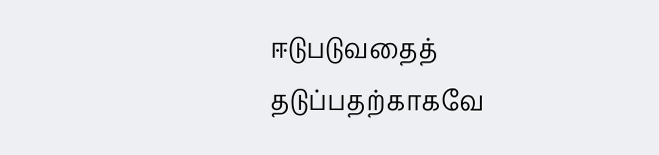ஈடுபடுவதைத் தடுப்பதற்காகவே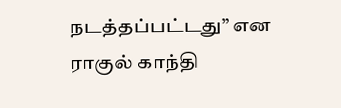நடத்தப்பட்டது” என ராகுல் காந்தி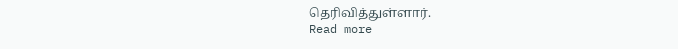தெரிவித்துள்ளார்.
Read more